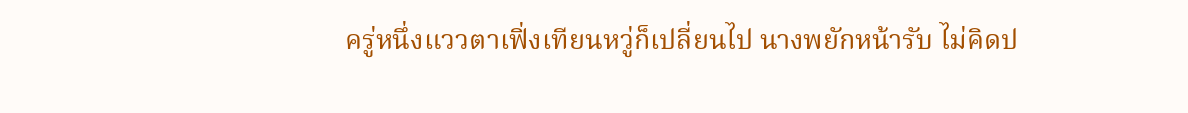ครู่หนึ่งแววตาเฟิ่งเทียนหวู่ก็เปลี่ยนไป นางพยักหน้ารับ ไม่คิดป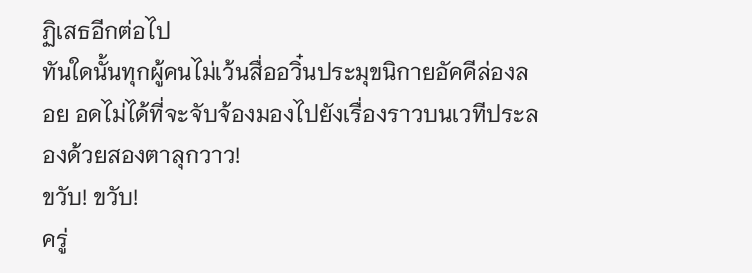ฏิเสธอีกต่อไป
ทันใดนั้นทุกผู้คนไม่เว้นสื่ออวิ๋นประมุขนิกายอัคคีล่องลอย อดไม่ได้ที่จะจับจ้องมองไปยังเรื่องราวบนเวทีประลองด้วยสองตาลุกวาว!
ขวับ! ขวับ!
ครู่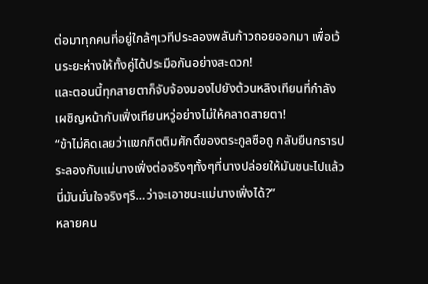ต่อมาทุกคนที่อยู่ใกล้ๆเวทีประลองพลันก้าวถอยออกมา เพื่อเว้นระยะห่างให้ทั้งคู่ได้ประมือกันอย่างสะดวก!
และตอนนี้ทุกสายตาก็จับจ้องมองไปยังต้วนหลิงเทียนที่กำลังเผชิญหน้ากับเฟิ่งเทียนหวู่อย่างไม่ให้คลาดสายตา!
“ข้าไม่คิดเลยว่าแขกกิตติมศักดิ์ของตระกูลซือถู กลับยืนกรารประลองกับแม่นางเฟิ่งต่อจริงๆทั้งๆที่นางปล่อยให้มันชนะไปแล้ว นี่มันมั่นใจจริงๆรึ…ว่าจะเอาชนะแม่นางเฟิ่งได้?”
หลายคน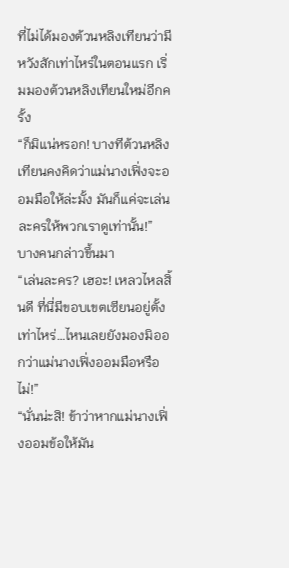ที่ไม่ได้มองต้วนหลิงเทียนว่ามีหวังสักเท่าไหร่ในตอนแรก เริ่มมองต้วนหลิงเทียนใหม่อีกครั้ง
“ก็มิแน่หรอก! บางทีต้วนหลิงเทียนคงคิดว่าแม่นางเฟิ่งจะออมมือให้ล่ะมั้ง มันก็แค่จะเล่นละครให้พวกเราดูเท่านั้น!”
บางคนกล่าวขึ้นมา
“เล่นละคร? เฮอะ! เหลวไหลสิ้นดี ที่นี่มีขอบเขตเซียนอยู่ตั้งเท่าไหร่…ไหนเลยยังมองมิออกว่าแม่นางเฟิ่งออมมือหรือไม่!”
“นั่นน่ะสิ! ข้าว่าหากแม่นางเฟิ่งออมข้อให้มัน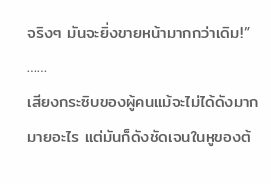จริงๆ มันจะยิ่งขายหน้ามากกว่าเดิม!”
……
เสียงกระซิบของผู้คนแม้จะไม่ได้ดังมากมายอะไร แต่มันก็ดังชัดเจนในหูของต้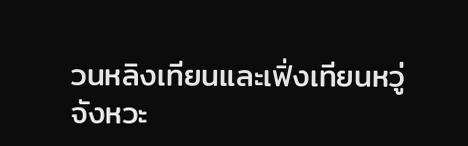วนหลิงเทียนและเฟิ่งเทียนหวู่
จังหวะ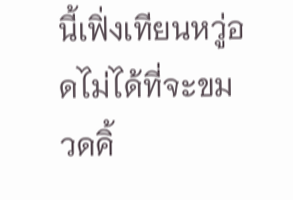นี้เฟิ่งเทียนหวู่อดไม่ได้ที่จะขมวดคิ้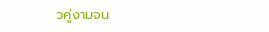วคู่งามจน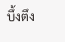บึ้งตึง